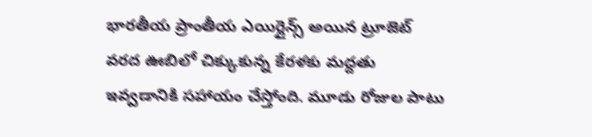భారతీయ ప్రాంతీయ ఎయిర్లైన్స్ అయిన ట్రూజెట్ వరద ఊబిలో చిక్కుకున్న కేరళకు మద్దతు ఇవ్వడానికి సహాయం చేస్తోంది. మూడు రోజుల పాటు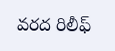వరద రిలీఫ్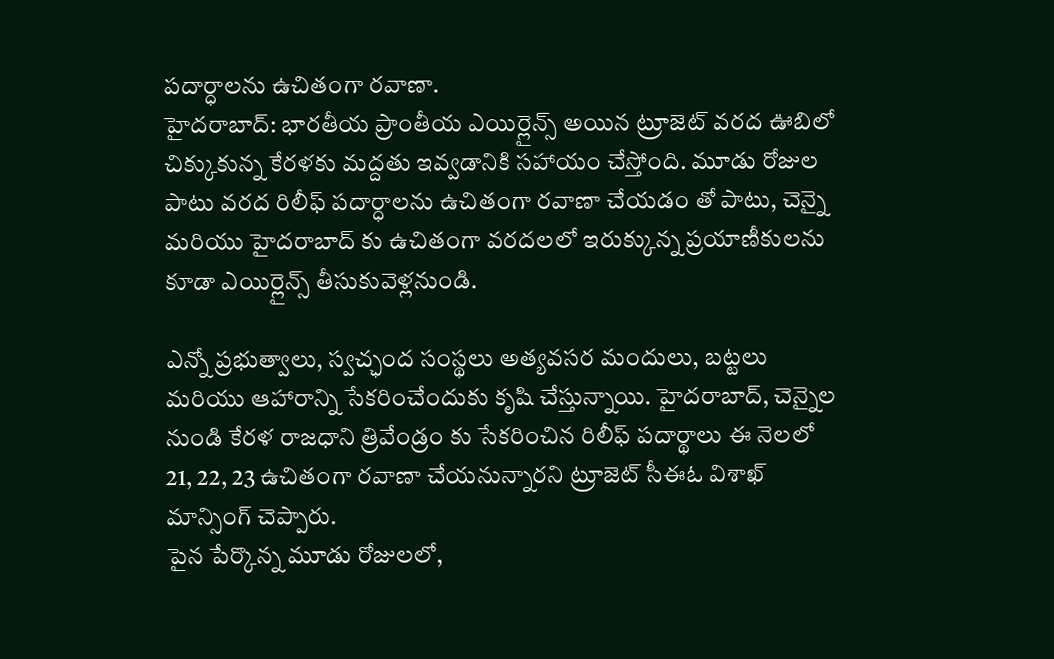పదార్ధాలను ఉచితంగా రవాణా.
హైదరాబాద్: భారతీయ ప్రాంతీయ ఎయిర్లైన్స్ అయిన ట్రూజెట్ వరద ఊబిలో చిక్కుకున్న కేరళకు మద్దతు ఇవ్వడానికి సహాయం చేస్తోంది. మూడు రోజుల పాటు వరద రిలీఫ్ పదార్ధాలను ఉచితంగా రవాణా చేయడం తో పాటు, చెన్నై మరియు హైదరాబాద్ కు ఉచితంగా వరదలలో ఇరుక్కున్న ప్రయాణీకులను కూడా ఎయిర్లైన్స్ తీసుకువెళ్లనుండి.

ఎన్నో ప్రభుత్వాలు, స్వచ్ఛంద సంస్థలు అత్యవసర మందులు, బట్టలు మరియు ఆహారాన్ని సేకరించేందుకు కృషి చేస్తున్నాయి. హైదరాబాద్, చెన్నైల నుండి కేరళ రాజధాని త్రివేండ్రం కు సేకరించిన రిలీఫ్ పదార్థాలు ఈ నెలలో 21, 22, 23 ఉచితంగా రవాణా చేయనున్నారని ట్రూజెట్ సీఈఓ విశాఖ్ మాన్సింగ్ చెప్పారు.
పైన పేర్కొన్న మూడు రోజులలో,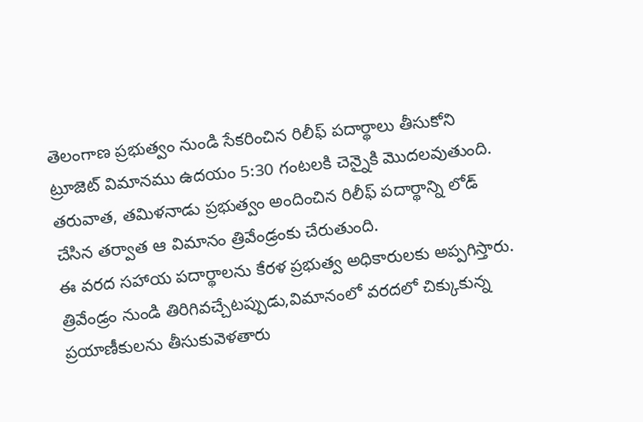తెలంగాణ ప్రభుత్వం నుండి సేకరించిన రిలీఫ్ పదార్థాలు తీసుకోని ట్రూజెట్ విమానము ఉదయం 5:30 గంటలకి చెన్నైకి మొదలవుతుంది. తరువాత, తమిళనాడు ప్రభుత్వం అందించిన రిలీఫ్ పదార్థాన్ని లోడ్ చేసిన తర్వాత ఆ విమానం త్రివేండ్రంకు చేరుతుంది.
ఈ వరద సహాయ పదార్థాలను కేరళ ప్రభుత్వ అధికారులకు అప్పగిస్తారు. త్రివేండ్రం నుండి తిరిగివచ్చేటప్పుడు,విమానంలో వరదలో చిక్కుకున్న ప్రయాణీకులను తీసుకువెళతారు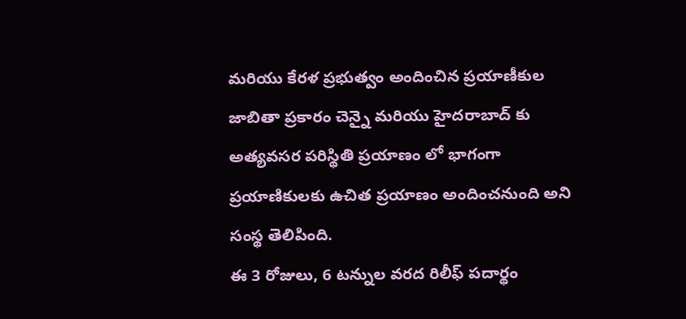మరియు కేరళ ప్రభుత్వం అందించిన ప్రయాణీకుల జాబితా ప్రకారం చెన్నై మరియు హైదరాబాద్ కు అత్యవసర పరిస్థితి ప్రయాణం లో భాగంగా ప్రయాణికులకు ఉచిత ప్రయాణం అందించనుంది అని సంస్థ తెలిపింది.
ఈ 3 రోజులు, 6 టన్నుల వరద రిలీఫ్ పదార్థం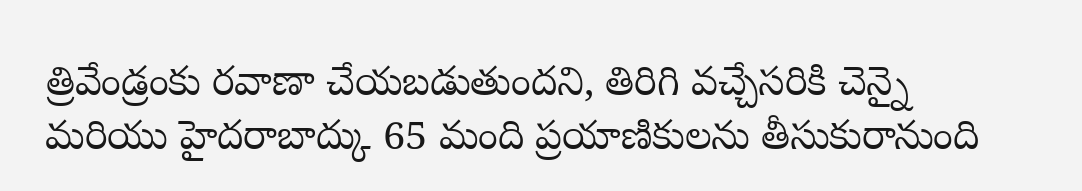త్రివేండ్రంకు రవాణా చేయబడుతుందని, తిరిగి వచ్చేసరికి చెన్నై మరియు హైదరాబాద్కు 65 మంది ప్రయాణికులను తీసుకురానుంది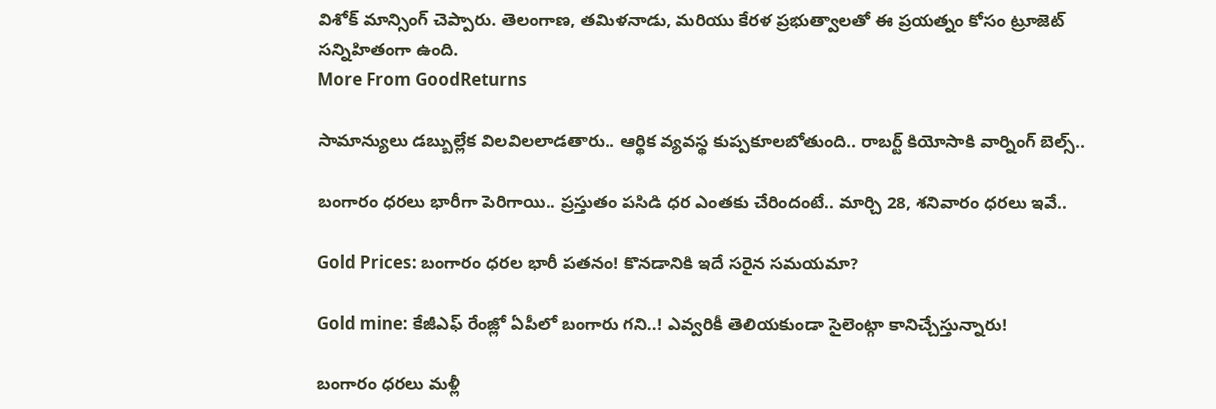విశోక్ మాన్సింగ్ చెప్పారు. తెలంగాణ, తమిళనాడు, మరియు కేరళ ప్రభుత్వాలతో ఈ ప్రయత్నం కోసం ట్రూజెట్ సన్నిహితంగా ఉంది.
More From GoodReturns

సామాన్యులు డబ్బుల్లేక విలవిలలాడతారు.. ఆర్థిక వ్యవస్థ కుప్పకూలబోతుంది.. రాబర్ట్ కియోసాకి వార్నింగ్ బెల్స్..

బంగారం ధరలు భారీగా పెరిగాయి.. ప్రస్తుతం పసిడి ధర ఎంతకు చేరిందంటే.. మార్చి 28, శనివారం ధరలు ఇవే..

Gold Prices: బంగారం ధరల భారీ పతనం! కొనడానికి ఇదే సరైన సమయమా?

Gold mine: కేజీఎఫ్ రేంజ్లో ఏపీలో బంగారు గని..! ఎవ్వరికీ తెలియకుండా సైలెంట్గా కానిచ్చేస్తున్నారు!

బంగారం ధరలు మళ్లీ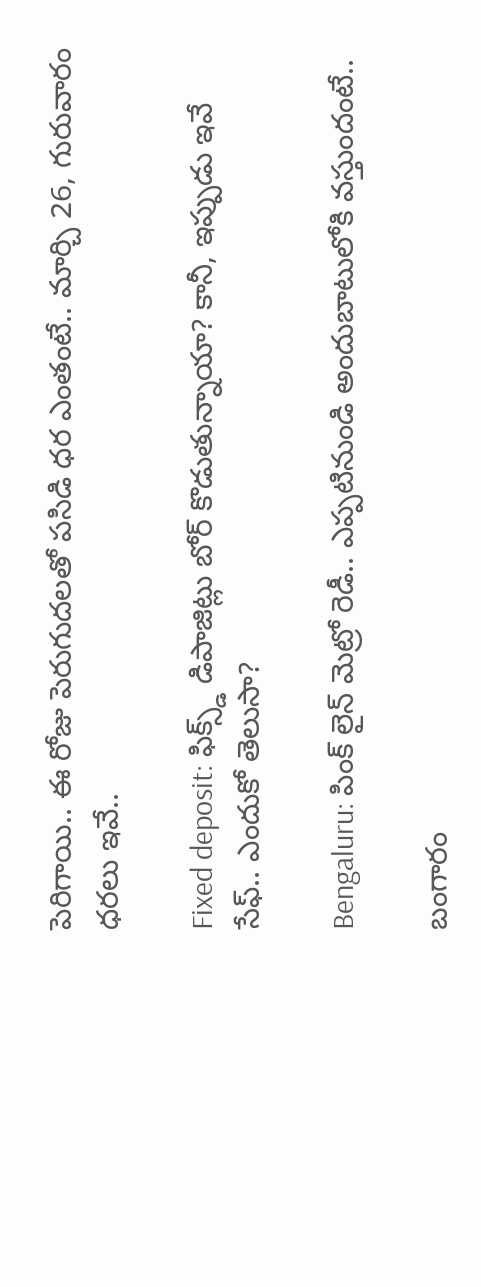పెరిగాయి.. ఈ రోజు పెరుగుదలతో పసిడి ధర ఎంతంటే.. మార్చి 26, గురువారం ధరలు ఇవే..

Fixed deposit: ఫిక్స్డ్ డిపాజిట్లు బోర్ కొడుతున్నాయా? కానీ, ఇప్పుడు ఇవే సేఫ్.. ఎందుకో తెలుసా?

Bengaluru: పింక్ లైన్ మెట్రో రెడీ.. ఎప్పటినుండి అందుబాటులోకి వస్తుందంటే..

బంగారం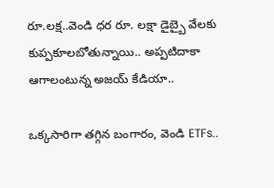రూ.లక్ష..వెండి ధర రూ. లక్షా డైబ్బై వేలకు కుప్పకూలబోతున్నాయి.. అప్పటిదాకా ఆగాలంటున్న అజయ్ కేడియా..

ఒక్కసారిగా తగ్గిన బంగారం, వెండి ETFs..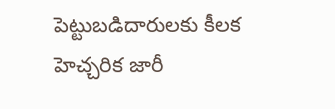పెట్టుబడిదారులకు కీలక హెచ్చరిక జారీ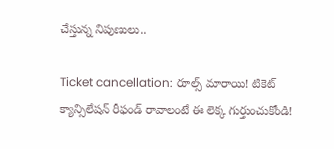చేస్తున్న నిపుణులు..

Ticket cancellation: రూల్స్ మారాయి! టికెట్ క్యాన్సిలేషన్ రీఫండ్ రావాలంటే ఈ లెక్క గుర్తుంచుకోండి!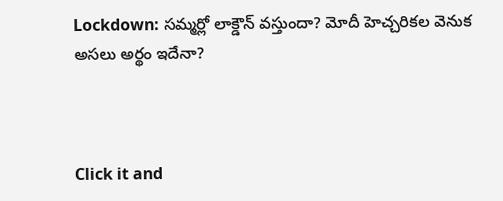Lockdown: సమ్మర్లో లాక్డౌన్ వస్తుందా? మోదీ హెచ్చరికల వెనుక అసలు అర్థం ఇదేనా?



Click it and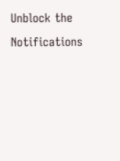Unblock the Notifications